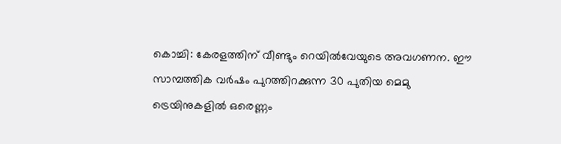കൊച്ചി: കേരളത്തിന് വീണ്ടും റെയിൽവേയുടെ അവഗണന. ഈ സാമ്പത്തിക വർഷം പുറത്തിറക്കുന്ന 30 പുതിയ മെമു ട്രെയിനുകളിൽ ഒരെണ്ണം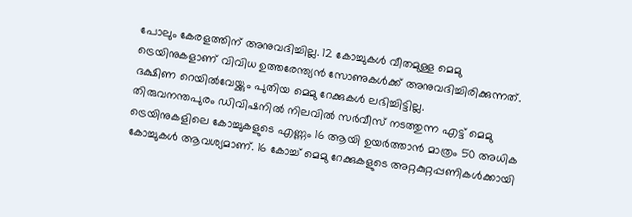പോലും കേരളത്തിന് അനുവദിച്ചില്ല. 12 കോച്ചുകൾ വീതമുള്ള മെമു ട്രെയിനുകളാണ് വിവിധ ഉത്തരേന്ത്യൻ സോണുകൾക്ക് അനുവദിച്ചിരിക്കുന്നത്. ദക്ഷിണ റെയിൽവേയ്ക്കും പുതിയ മെമു റേക്കുകൾ ലഭിച്ചിട്ടില്ല.
തിരുവനന്തപുരം ഡിവിഷനിൽ നിലവിൽ സർവീസ് നടത്തുന്ന എട്ട് മെമു ട്രെയിനുകളിലെ കോച്ചുകളുടെ എണ്ണം 16 ആയി ഉയർത്താൻ മാത്രം 50 അധിക കോച്ചുകൾ ആവശ്യമാണ്. 16 കോച്ച് മെമു റേക്കുകളുടെ അറ്റകുറ്റപ്പണികൾക്കായി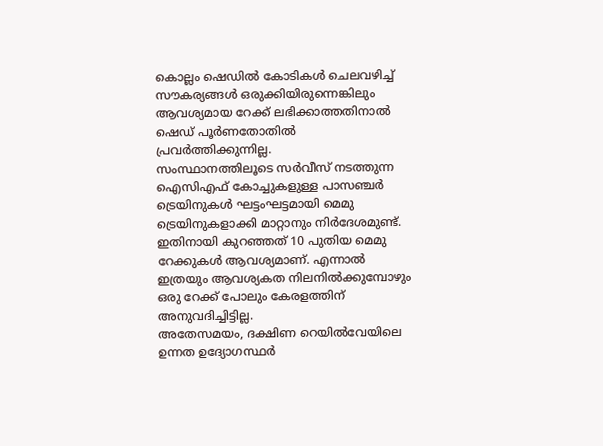കൊല്ലം ഷെഡിൽ കോടികൾ ചെലവഴിച്ച് സൗകര്യങ്ങൾ ഒരുക്കിയിരുന്നെങ്കിലും ആവശ്യമായ റേക്ക് ലഭിക്കാത്തതിനാൽ ഷെഡ് പൂർണതോതിൽ പ്രവർത്തിക്കുന്നില്ല.
സംസ്ഥാനത്തിലൂടെ സർവീസ് നടത്തുന്ന ഐസിഎഫ് കോച്ചുകളുള്ള പാസഞ്ചർ ട്രെയിനുകൾ ഘട്ടംഘട്ടമായി മെമു ട്രെയിനുകളാക്കി മാറ്റാനും നിർദേശമുണ്ട്. ഇതിനായി കുറഞ്ഞത് 10 പുതിയ മെമു റേക്കുകൾ ആവശ്യമാണ്. എന്നാൽ ഇത്രയും ആവശ്യകത നിലനിൽക്കുമ്പോഴും ഒരു റേക്ക് പോലും കേരളത്തിന് അനുവദിച്ചിട്ടില്ല.
അതേസമയം, ദക്ഷിണ റെയിൽവേയിലെ ഉന്നത ഉദ്യോഗസ്ഥർ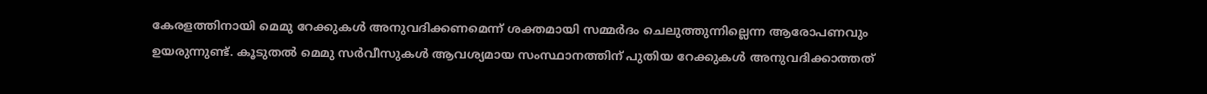കേരളത്തിനായി മെമു റേക്കുകൾ അനുവദിക്കണമെന്ന് ശക്തമായി സമ്മർദം ചെലുത്തുന്നില്ലെന്ന ആരോപണവും ഉയരുന്നുണ്ട്. കൂടുതൽ മെമു സർവീസുകൾ ആവശ്യമായ സംസ്ഥാനത്തിന് പുതിയ റേക്കുകൾ അനുവദിക്കാത്തത്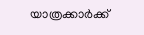യാത്രക്കാർക്ക്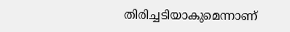തിരിച്ചടിയാകുമെന്നാണ്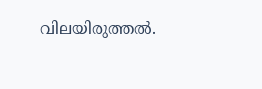വിലയിരുത്തൽ.